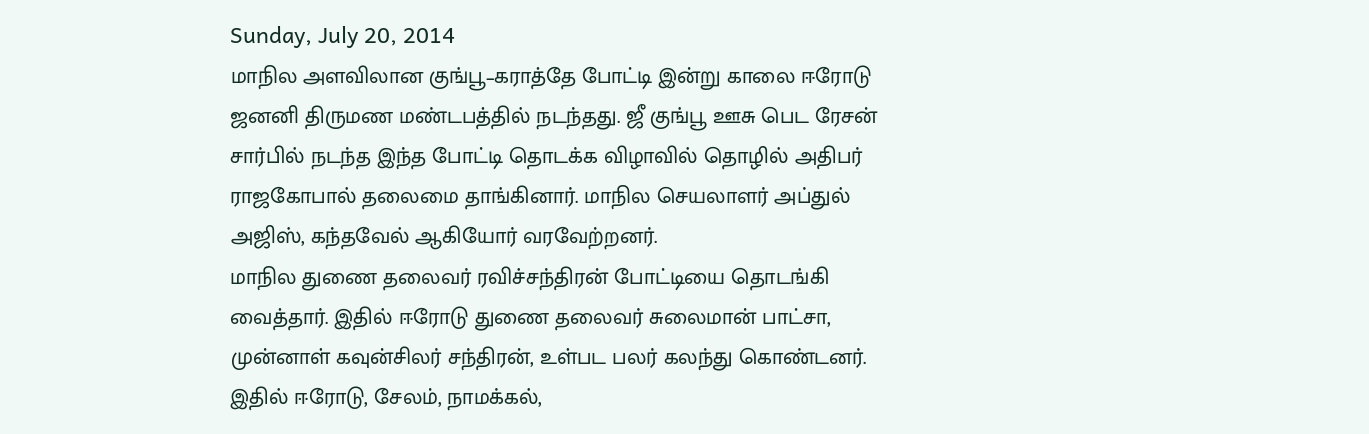Sunday, July 20, 2014
மாநில அளவிலான குங்பூ–கராத்தே போட்டி இன்று காலை ஈரோடு ஜனனி திருமண மண்டபத்தில் நடந்தது. ஜீ குங்பூ ஊசு பெட ரேசன் சார்பில் நடந்த இந்த போட்டி தொடக்க விழாவில் தொழில் அதிபர் ராஜகோபால் தலைமை தாங்கினார். மாநில செயலாளர் அப்துல் அஜிஸ், கந்தவேல் ஆகியோர் வரவேற்றனர்.
மாநில துணை தலைவர் ரவிச்சந்திரன் போட்டியை தொடங்கி வைத்தார். இதில் ஈரோடு துணை தலைவர் சுலைமான் பாட்சா, முன்னாள் கவுன்சிலர் சந்திரன், உள்பட பலர் கலந்து கொண்டனர்.
இதில் ஈரோடு, சேலம், நாமக்கல்,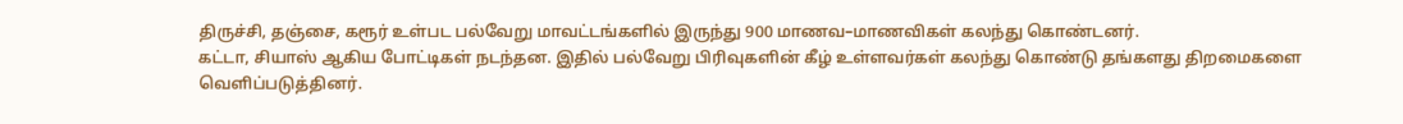திருச்சி, தஞ்சை, கரூர் உள்பட பல்வேறு மாவட்டங்களில் இருந்து 900 மாணவ–மாணவிகள் கலந்து கொண்டனர்.
கட்டா, சியாஸ் ஆகிய போட்டிகள் நடந்தன. இதில் பல்வேறு பிரிவுகளின் கீழ் உள்ளவர்கள் கலந்து கொண்டு தங்களது திறமைகளை வெளிப்படுத்தினர்.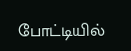போட்டியில்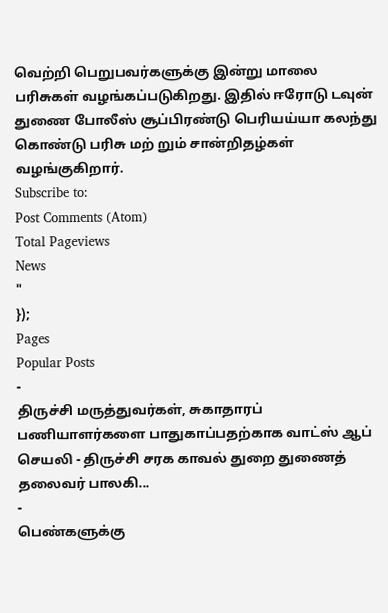வெற்றி பெறுபவர்களுக்கு இன்று மாலை பரிசுகள் வழங்கப்படுகிறது. இதில் ஈரோடு டவுன் துணை போலீஸ் சூப்பிரண்டு பெரியய்யா கலந்து கொண்டு பரிசு மற் றும் சான்றிதழ்கள் வழங்குகிறார்.
Subscribe to:
Post Comments (Atom)
Total Pageviews
News
"
});
Pages
Popular Posts
-
திருச்சி மருத்துவர்கள், சுகாதாரப் பணியாளர்களை பாதுகாப்பதற்காக வாட்ஸ் ஆப் செயலி - திருச்சி சரக காவல் துறை துணைத் தலைவர் பாலகி...
-
பெண்களுக்கு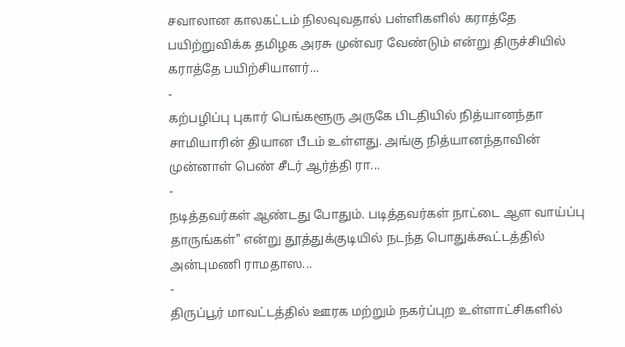சவாலான காலகட்டம் நிலவுவதால் பள்ளிகளில் கராத்தே பயிற்றுவிக்க தமிழக அரசு முன்வர வேண்டும் என்று திருச்சியில் கராத்தே பயிற்சியாளர்...
-
கற்பழிப்பு புகார் பெங்களூரு அருகே பிடதியில் நித்யானந்தா சாமியாரின் தியான பீடம் உள்ளது. அங்கு நித்யானந்தாவின் முன்னாள் பெண் சீடர் ஆர்த்தி ரா...
-
நடித்தவர்கள் ஆண்டது போதும். படித்தவர்கள் நாட்டை ஆள வாய்ப்பு தாருங்கள்" என்று தூத்துக்குடியில் நடந்த பொதுக்கூட்டத்தில் அன்புமணி ராமதாஸ...
-
திருப்பூர் மாவட்டத்தில் ஊரக மற்றும் நகர்ப்புற உள்ளாட்சிகளில்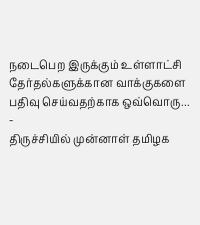நடைபெற இருக்கும் உள்ளாட்சி தேர்தல்களுக்கான வாக்குகளை பதிவு செய்வதற்காக ஒவ்வொரு...
-
திருச்சியில் முன்னாள் தமிழக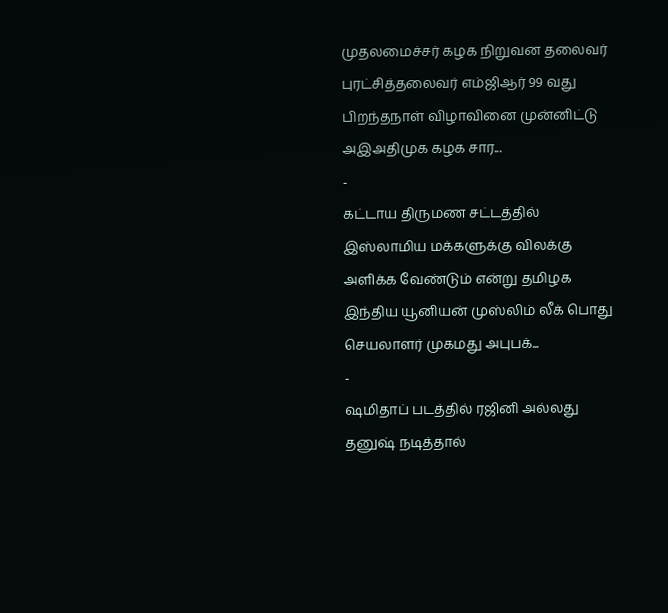முதலமைச்சர் கழக நிறுவன தலைவர் புரட்சித்தலைவர் எம்ஜிஆர் 99 வது பிறந்தநாள் விழாவினை முன்னிட்டு அஇஅதிமுக கழக சார...
-
கட்டாய திருமண சட்டத்தில் இஸ்லாமிய மக்களுக்கு விலக்கு அளிக்க வேண்டும் என்று தமிழக இந்திய யூனியன் முஸ்லிம் லீக் பொது செயலாளர் முகமது அபுபக்...
-
ஷமிதாப் படத்தில் ரஜினி அல்லது தனுஷ் நடித்தால்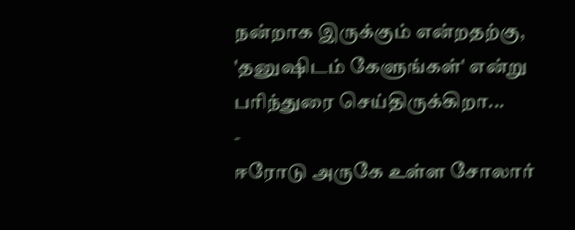நன்றாக இருக்கும் என்றதற்கு, 'தனுஷிடம் கேளுங்கள்' என்று பரிந்துரை செய்திருக்கிறா...
-
ஈரோடு அருகே உள்ள சோலார்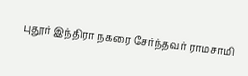புதூர் இந்திரா நகரை சேர்ந்தவர் ராமசாமி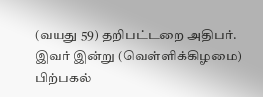(வயது 59) தறிபட்டறை அதிபர். இவர் இன்று (வெள்ளிக்கிழமை) பிற்பகல்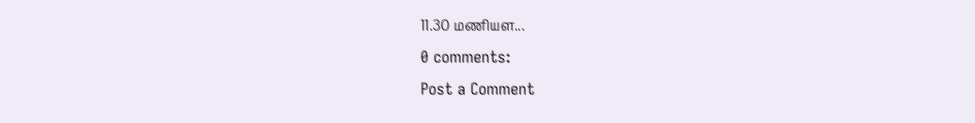11.30 மணியள...
0 comments:
Post a Comment